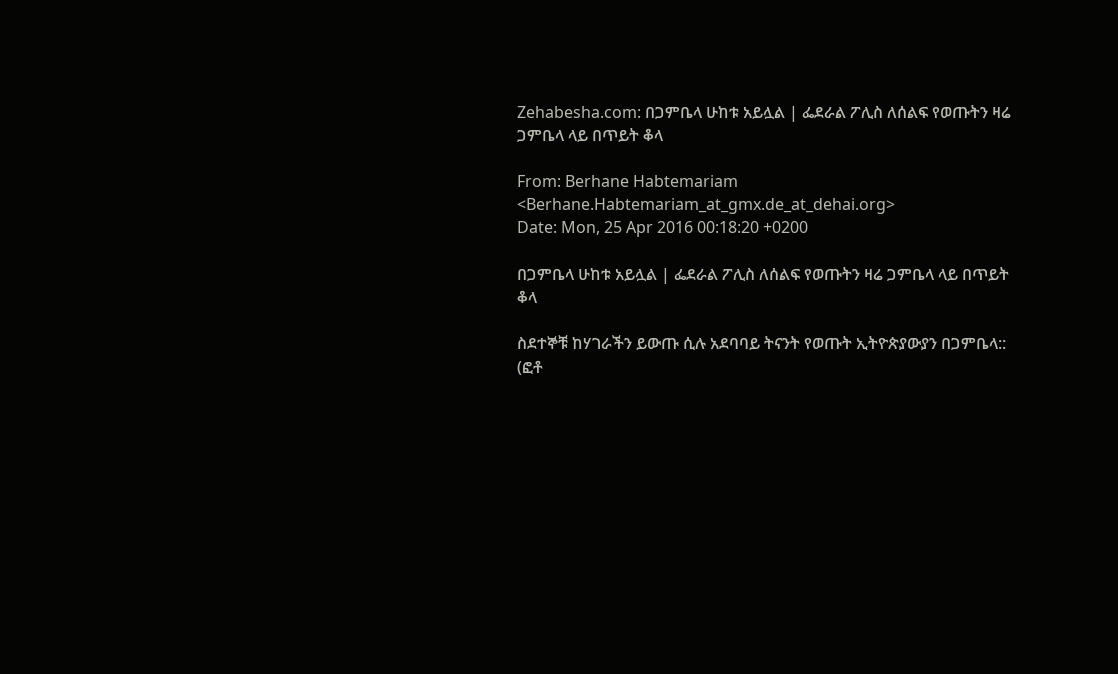Zehabesha.com: በጋምቤላ ሁከቱ አይሏል | ፌደራል ፖሊስ ለሰልፍ የወጡትን ዛሬ ጋምቤላ ላይ በጥይት ቆላ

From: Berhane Habtemariam <Berhane.Habtemariam_at_gmx.de_at_dehai.org>
Date: Mon, 25 Apr 2016 00:18:20 +0200

በጋምቤላ ሁከቱ አይሏል | ፌደራል ፖሊስ ለሰልፍ የወጡትን ዛሬ ጋምቤላ ላይ በጥይት ቆላ

ስደተኞቹ ከሃገራችን ይውጡ ሲሉ አደባባይ ትናንት የወጡት ኢትዮጵያውያን በጋምቤላ:: (ፎቶ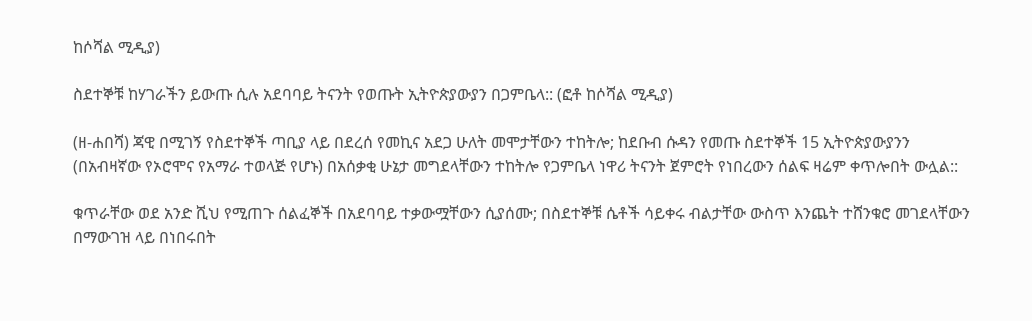ከሶሻል ሚዲያ)

ስደተኞቹ ከሃገራችን ይውጡ ሲሉ አደባባይ ትናንት የወጡት ኢትዮጵያውያን በጋምቤላ:: (ፎቶ ከሶሻል ሚዲያ)

(ዘ-ሐበሻ) ጃዊ በሚገኝ የስደተኞች ጣቢያ ላይ በደረሰ የመኪና አደጋ ሁለት መሞታቸውን ተከትሎ; ከደቡብ ሱዳን የመጡ ስደተኞች 15 ኢትዮጵያውያንን (በአብዛኛው የኦሮሞና የአማራ ተወላጅ የሆኑ) በአሰቃቂ ሁኔታ መግደላቸውን ተከትሎ የጋምቤላ ነዋሪ ትናንት ጀምሮት የነበረውን ሰልፍ ዛሬም ቀጥሎበት ውሏል::

ቁጥራቸው ወደ አንድ ሺህ የሚጠጉ ሰልፈኞች በአደባባይ ተቃውሟቸውን ሲያሰሙ; በስደተኞቹ ሴቶች ሳይቀሩ ብልታቸው ውስጥ እንጨት ተሸንቁሮ መገደላቸውን በማውገዝ ላይ በነበሩበት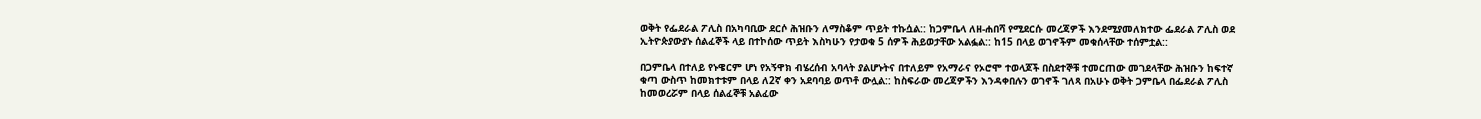ወቅት የፌደራል ፖሊስ በአካባቢው ደርሶ ሕዝቡን ለማስቆም ጥይት ተኩሷል:: ከጋምቤላ ለዘ-ሐበሻ የሚደርሱ መረጃዎች እንደሚያመለክተው ፌደራል ፖሊስ ወደ ኢትዮጵያውያኑ ሰልፈኞች ላይ በተኮሰው ጥይት እስካሁን የታወቁ 5 ሰዎች ሕይወታቸው አልፏል:: ከ15 በላይ ወገኖችም መቁሰላቸው ተሰምቷል::

በጋምቤላ በተለይ የኑዌርም ሆነ የአኝዋክ ብሄረሰብ አባላት ያልሆኑትና በተለይም የአማራና የኦሮሞ ተወላጆች በስደተኞቹ ተመርጠው መገደላቸው ሕዝቡን ከፍተኛ ቁጣ ውስጥ ከመክተቱም በላይ ለ2ኛ ቀን አደባባይ ወጥቶ ውሏል:: ከስፍራው መረጃዎችን እንዳቀበሉን ወገኖች ገለጻ በአሁኑ ወቅት ጋምቤላ በፌደራል ፖሊስ ከመወረሯም በላይ ሰልፈኞቹ አልፈው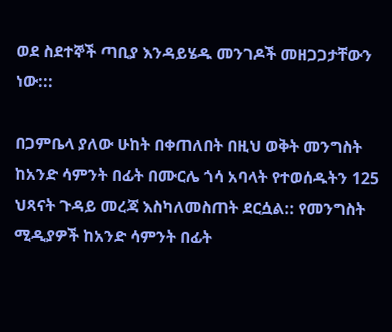ወደ ስደተኞች ጣቢያ እንዳይሄዱ መንገዶች መዘጋጋታቸውን ነው:::

በጋምቤላ ያለው ሁከት በቀጠለበት በዚህ ወቅት መንግስት ከአንድ ሳምንት በፊት በሙርሌ ጎሳ አባላት የተወሰዱትን 125 ህጻናት ጉዳይ መረጃ እስካለመስጠት ደርሷል:: የመንግስት ሚዲያዎች ከአንድ ሳምንት በፊት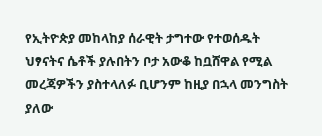የኢትዮጵያ መከላከያ ሰራዊት ታግተው የተወሰዱት ህፃናትና ሴቶች ያሉበትን ቦታ አውቆ ከቧሸዋል የሚል መረጃዎችን ያስተላለፉ ቢሆንም ከዚያ በኋላ መንግስት ያለው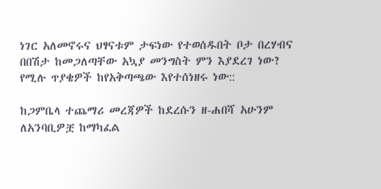ነገር አለመኖሩና ህፃናቱም ታፍነው የተወሰዱበት ቦታ በረሃብና በበሽታ ከመጋለጣቸው አኳያ መንግስት ምን እያደረገ ነው? የሚሉ ጥያቄዎች ከየአቅጣጫው እየተሰነዘሩ ነው::

ከጋምቤላ ተጨማሪ መረጃዎች ከደረሱን ዘ-ሐበሻ አሁንም ለአንባቢዎቿ ከማካፈል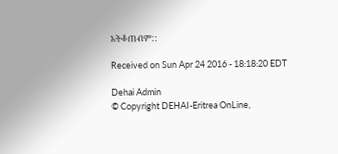አትቆጠብም::

Received on Sun Apr 24 2016 - 18:18:20 EDT

Dehai Admin
© Copyright DEHAI-Eritrea OnLine,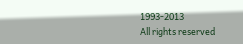1993-2013
All rights reserved